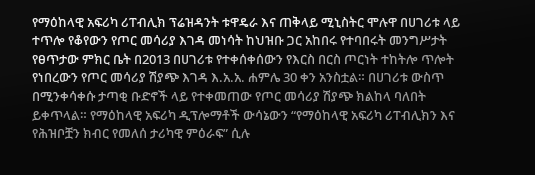የማዕከላዊ አፍሪካ ሪፐብሊክ ፕሬዝዳንት ቱዋዴራ እና ጠቅላይ ሚኒስትር ሞሉዋ በሀገሪቱ ላይ ተጥሎ የቆየውን የጦር መሳሪያ እገዳ መነሳት ከህዝቡ ጋር አከበሩ የተባበሩት መንግሥታት የፀጥታው ምክር ቤት በ2013 በሀገሪቱ የተቀሰቀሰውን የእርስ በርስ ጦርነት ተከትሎ ጥሎት የነበረውን የጦር መሳሪያ ሽያጭ እገዳ እ.አ.አ. ሐምሌ 30 ቀን አንስቷል። በሀገሪቱ ውስጥ በሚንቀሳቀሱ ታጣቂ ቡድኖች ላይ የተቀመጠው የጦር መሳሪያ ሽያጭ ክልከላ ባለበት ይቀጥላል። የማዕከላዊ አፍሪካ ዲፕሎማቶች ውሳኔውን “የማዕከላዊ አፍሪካ ሪፐብሊክን እና የሕዝቦቿን ክብር የመለሰ ታሪካዊ ምዕራፍ” ሲሉ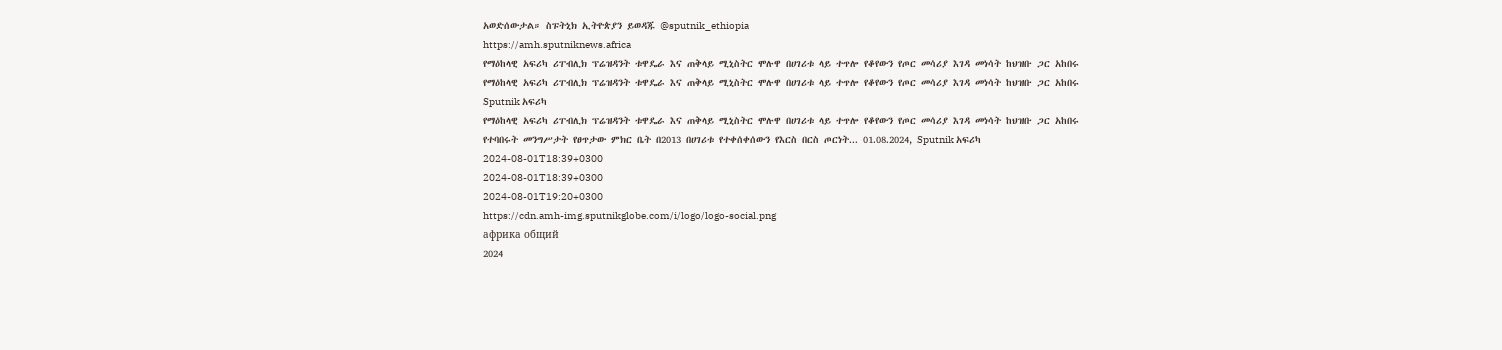አወድሰውታል። ስፑትኒክ ኢትዮጵያን ይወዳጁ @sputnik_ethiopia
https://amh.sputniknews.africa
የማዕከላዊ አፍሪካ ሪፐብሊክ ፕሬዝዳንት ቱዋዴራ እና ጠቅላይ ሚኒስትር ሞሉዋ በሀገሪቱ ላይ ተጥሎ የቆየውን የጦር መሳሪያ እገዳ መነሳት ከህዝቡ ጋር አከበሩ
የማዕከላዊ አፍሪካ ሪፐብሊክ ፕሬዝዳንት ቱዋዴራ እና ጠቅላይ ሚኒስትር ሞሉዋ በሀገሪቱ ላይ ተጥሎ የቆየውን የጦር መሳሪያ እገዳ መነሳት ከህዝቡ ጋር አከበሩ
Sputnik አፍሪካ
የማዕከላዊ አፍሪካ ሪፐብሊክ ፕሬዝዳንት ቱዋዴራ እና ጠቅላይ ሚኒስትር ሞሉዋ በሀገሪቱ ላይ ተጥሎ የቆየውን የጦር መሳሪያ እገዳ መነሳት ከህዝቡ ጋር አከበሩ የተባበሩት መንግሥታት የፀጥታው ምክር ቤት በ2013 በሀገሪቱ የተቀሰቀሰውን የእርስ በርስ ጦርነት... 01.08.2024, Sputnik አፍሪካ
2024-08-01T18:39+0300
2024-08-01T18:39+0300
2024-08-01T19:20+0300
https://cdn.amh-img.sputnikglobe.com/i/logo/logo-social.png
африка общий
2024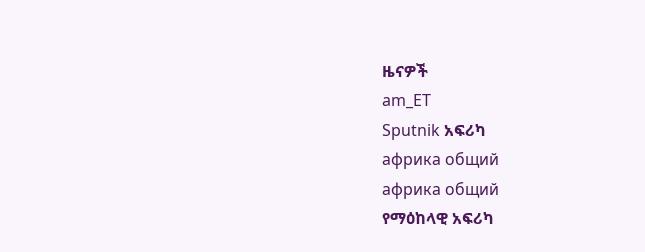ዜናዎች
am_ET
Sputnik አፍሪካ
африка общий
африка общий
የማዕከላዊ አፍሪካ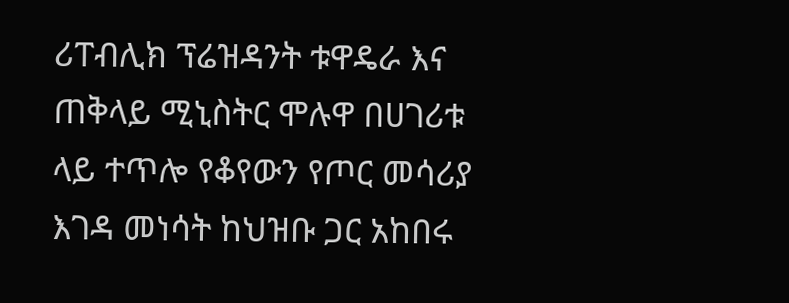ሪፐብሊክ ፕሬዝዳንት ቱዋዴራ እና ጠቅላይ ሚኒስትር ሞሉዋ በሀገሪቱ ላይ ተጥሎ የቆየውን የጦር መሳሪያ እገዳ መነሳት ከህዝቡ ጋር አከበሩ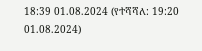18:39 01.08.2024 (የተሻሻለ: 19:20 01.08.2024)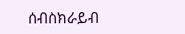ሰብስክራይብ